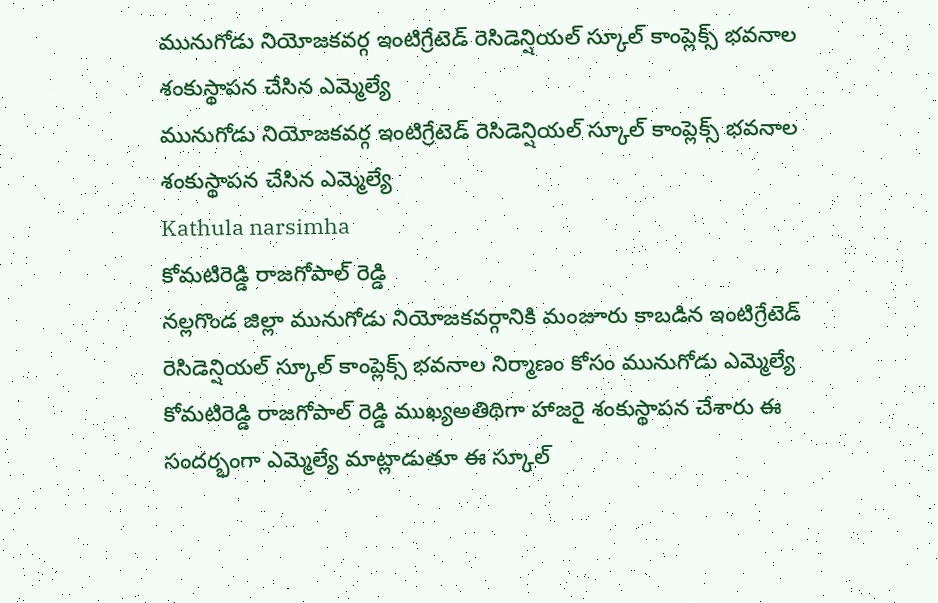మునుగోడు నియోజకవర్గ ఇంటిగ్రేటెడ్ రెసిడెన్షియల్ స్కూల్ కాంప్లెక్స్ భవనాల శంకుస్థాపన చేసిన ఎమ్మెల్యే
మునుగోడు నియోజకవర్గ ఇంటిగ్రేటెడ్ రెసిడెన్షియల్ స్కూల్ కాంప్లెక్స్ భవనాల శంకుస్థాపన చేసిన ఎమ్మెల్యే
Kathula narsimha
కోమటిరెడ్డి రాజగోపాల్ రెడ్డి
నల్లగొండ జిల్లా మునుగోడు నియోజకవర్గానికి మంజూరు కాబడిన ఇంటిగ్రేటెడ్ రెసిడెన్షియల్ స్కూల్ కాంప్లెక్స్ భవనాల నిర్మాణం కోసం మునుగోడు ఎమ్మెల్యే కోమటిరెడ్డి రాజగోపాల్ రెడ్డి ముఖ్యఅతిథిగా హాజరై శంకుస్థాపన చేశారు ఈ సందర్భంగా ఎమ్మెల్యే మాట్లాడుతూ ఈ స్కూల్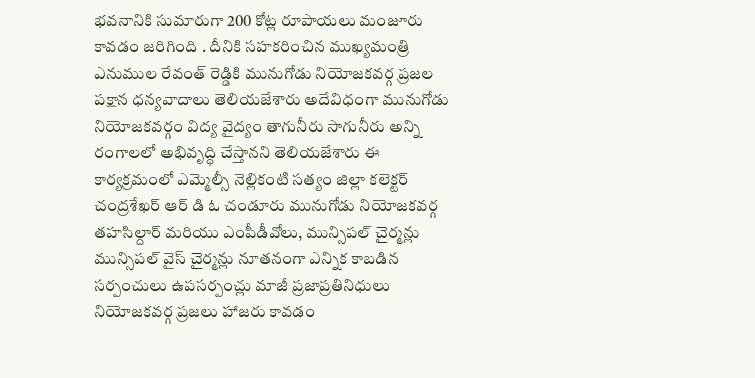భవనానికి సుమారుగా 200 కోట్ల రూపాయలు మంజూరు కావడం జరిగింది . దీనికి సహకరించిన ముఖ్యమంత్రి ఎనుముల రేవంత్ రెడ్డికి మునుగోడు నియోజకవర్గ ప్రజల పక్షాన ధన్యవాదాలు తెలియజేశారు అదేవిధంగా మునుగోడు నియోజకవర్గం విద్య వైద్యం తాగునీరు సాగునీరు అన్ని రంగాలలో అభివృద్ధి చేస్తానని తెలియజేశారు ఈ కార్యక్రమంలో ఎమ్మెల్సీ నెల్లికంటి సత్యం జిల్లా కలెక్టర్ చంద్రశేఖర్ ఆర్ డి ఓ చండూరు మునుగోడు నియోజకవర్గ తహసిల్దార్ మరియు ఎంపీడీవోలు, మున్సిపల్ చైర్మన్లు మున్సిపల్ వైస్ చైర్మన్లు నూతనంగా ఎన్నిక కాబడిన సర్పంచులు ఉపసర్పంచ్లు మాజీ ప్రజాప్రతినిధులు నియోజకవర్గ ప్రజలు హాజరు కావడం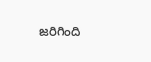జరిగింది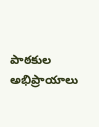పాఠకుల అభిప్రాయాలు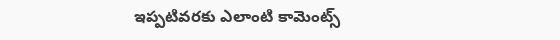ఇప్పటివరకు ఎలాంటి కామెంట్స్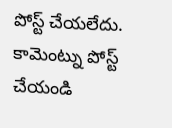పోస్ట్ చేయలేదు.
కామెంట్ను పోస్ట్ చేయండి